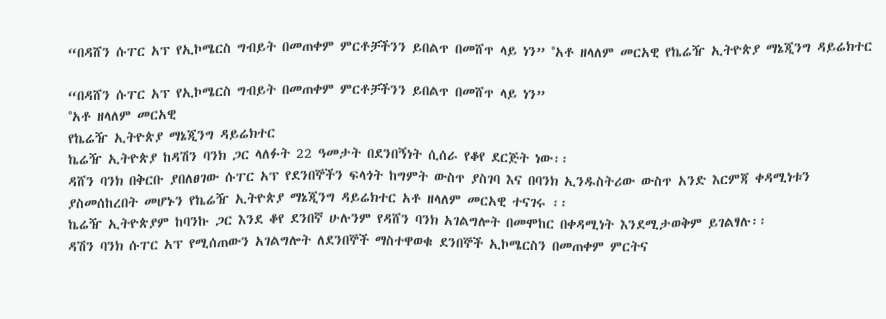“በዳሸን ሱፐር አፕ የኢኮሜርስ ግብይት በመጠቀም ምርቶቻችንን ይበልጥ በመሸጥ ላይ ነን” °አቶ ዘላለም መርአዊ የኬሬዥ ኢትዮጵያ ማኔጂንግ ዳይሬክተር

“በዳሸን ሱፐር አፕ የኢኮሜርስ ግብይት በመጠቀም ምርቶቻችንን ይበልጥ በመሸጥ ላይ ነን”
°አቶ ዘላለም መርአዊ
የኬሬዥ ኢትዮጵያ ማኔጂንግ ዳይሬክተር
ኬሬዥ ኢትዮጵያ ከዳሽን ባንክ ጋር ላለፉት 22 ዓመታት በደንበኝነት ሲሰራ የቆየ ደርጅት ነው፡፡
ዳሸን ባንክ በቅርቡ ያበለፀገው ሱፐር አፕ የደንበኞችን ፍላጎት ከግምት ውስጥ ያስገባ እና በባንክ ኢንዱስትሪው ውስጥ አንድ እርምጃ ቀዳሚነቱን ያስመሰከረበት መሆኑን የኬሬዥ ኢትዮጵያ ማኔጂንግ ዳይሬክተር አቶ ዘላለም መርአዊ ተናገሩ ፡፡
ኬሬዥ ኢትዮጵያም ከባንኩ ጋር እንደ ቆየ ደንበኛ ሁሉንም የዳሸን ባንክ አገልግሎት በመሞከር በቀዳሚነት እንደሚታወቅም ይገልፃሉ፡፡
ዳሽን ባንክ ሱፐር አፕ የሚሰጠውን አገልግሎት ለደንበኞች ማስተዋወቁ ደንበኞች ኢኮሜርስን በመጠቀም ምርትና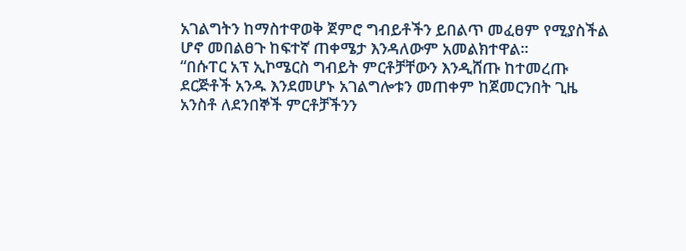አገልግትን ከማስተዋወቅ ጀምሮ ግብይቶችን ይበልጥ መፈፀም የሚያስችል ሆኖ መበልፀጉ ከፍተኛ ጠቀሜታ እንዳለውም አመልክተዋል፡፡
“በሱፐር አፕ ኢኮሜርስ ግብይት ምርቶቻቸውን እንዲሸጡ ከተመረጡ ደርጅቶች አንዱ እንደመሆኑ አገልግሎቱን መጠቀም ከጀመርንበት ጊዜ አንስቶ ለደንበኞች ምርቶቻችንን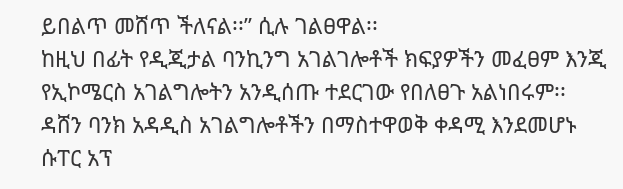ይበልጥ መሸጥ ችለናል፡፡” ሲሉ ገልፀዋል፡፡
ከዚህ በፊት የዲጂታል ባንኪንግ አገልገሎቶች ክፍያዎችን መፈፀም እንጂ የኢኮሜርስ አገልግሎትን አንዲሰጡ ተደርገው የበለፀጉ አልነበሩም፡፡
ዳሸን ባንክ አዳዲስ አገልግሎቶችን በማስተዋወቅ ቀዳሚ እንደመሆኑ ሱፐር አፕ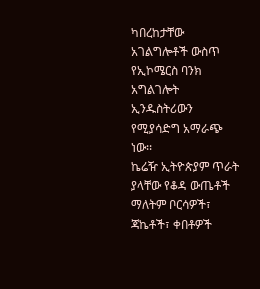ካበረከታቸው አገልግሎቶች ውስጥ የኢኮሜርስ ባንክ አግልገሎት ኢንዱስትሪውን የሚያሳድግ አማራጭ ነው፡፡
ኬሬዥ ኢትዮጵያም ጥራት ያላቸው የቆዳ ውጤቶች ማለትም ቦርሳዎች፣ ጃኬቶች፣ ቀበቶዎች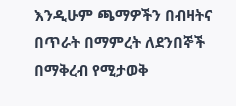እንዲሁም ጫማዎችን በብዛትና በጥራት በማምረት ለደንበኞች በማቅረብ የሚታወቅ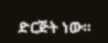ድርጅት ነው፡፡